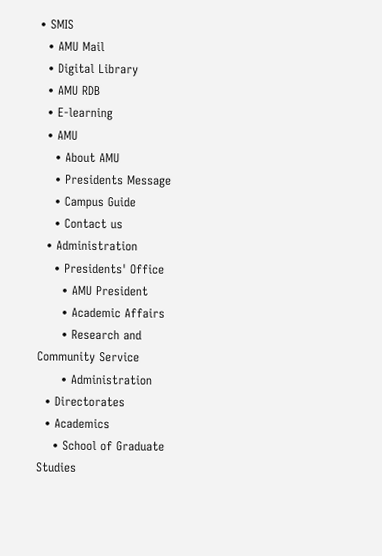• SMIS
  • AMU Mail
  • Digital Library
  • AMU RDB
  • E-learning
  • AMU
    • About AMU
    • Presidents Message
    • Campus Guide
    • Contact us
  • Administration
    • Presidents' Office
      • AMU President
      • Academic Affairs
      • Research and Community Service
      • Administration
  • Directorates
  • Academics
    • School of Graduate Studies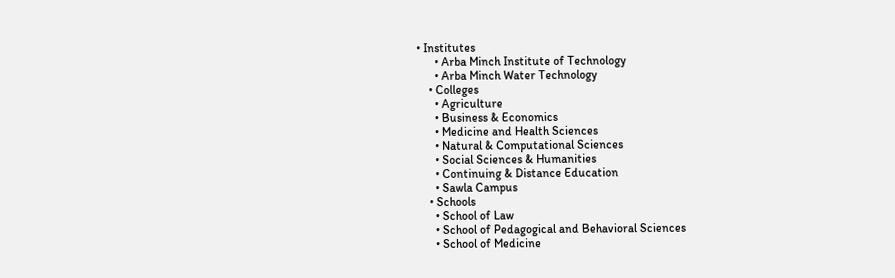• Institutes
      • Arba Minch Institute of Technology
      • Arba Minch Water Technology
    • Colleges
      • Agriculture
      • Business & Economics
      • Medicine and Health Sciences
      • Natural & Computational Sciences
      • Social Sciences & Humanities
      • Continuing & Distance Education
      • Sawla Campus
    • Schools
      • School of Law
      • School of Pedagogical and Behavioral Sciences
      • School of Medicine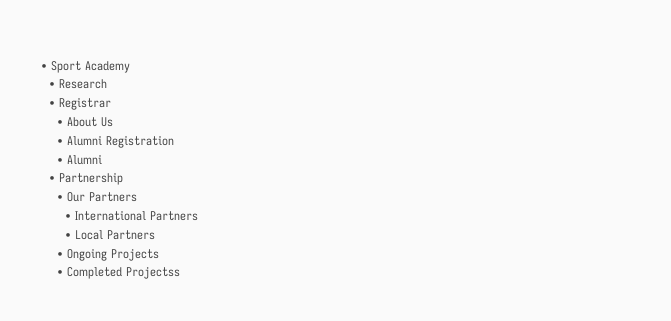• Sport Academy
  • Research
  • Registrar
    • About Us
    • Alumni Registration
    • Alumni
  • Partnership
    • Our Partners
      • International Partners
      • Local Partners
    • Ongoing Projects
    • Completed Projectss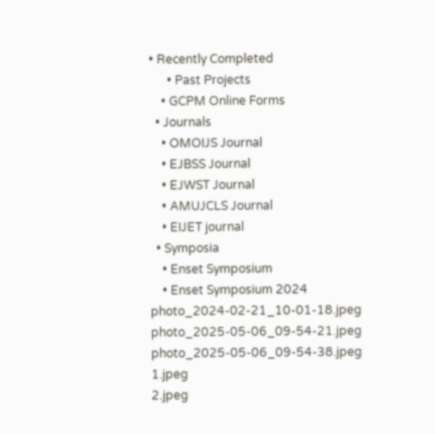• Recently Completed
      • Past Projects
    • GCPM Online Forms
  • Journals
    • OMOIJS Journal
    • EJBSS Journal
    • EJWST Journal
    • AMUJCLS Journal
    • EIJET journal
  • Symposia
    • Enset Symposium
    • Enset Symposium 2024
photo_2024-02-21_10-01-18.jpeg
photo_2025-05-06_09-54-21.jpeg
photo_2025-05-06_09-54-38.jpeg
1.jpeg
2.jpeg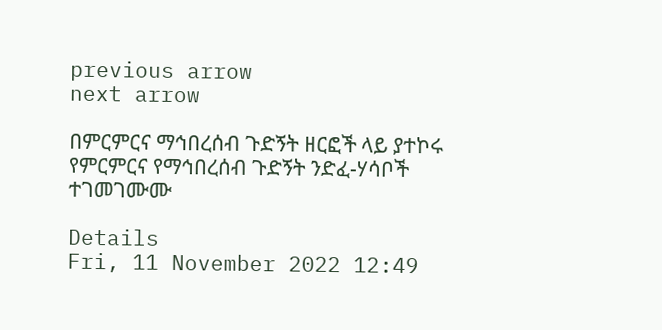previous arrow
next arrow

በምርምርና ማኅበረሰብ ጉድኝት ዘርፎች ላይ ያተኮሩ የምርምርና የማኅበረሰብ ጉድኝት ንድፈ-ሃሳቦች ተገመገሙሙ

Details
Fri, 11 November 2022 12:49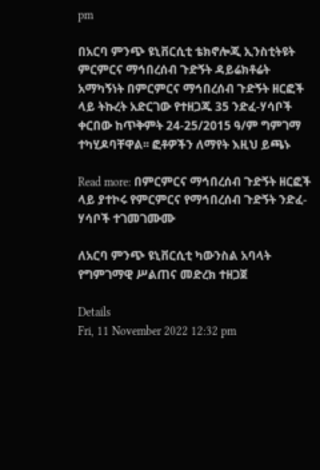pm

በአርባ ምንጭ ዩኒቨርሲቲ ቴክኖሎጂ ኢንስቲትዩት ምርምርና ማኅበረሰብ ጉድኝት ዳይሬክቶሬት አማካኝነት በምርምርና ማኅበረሰብ ጉድኝት ዘርፎች ላይ ትኩረት አድርገው የተዘጋጁ 35 ንድፈ-ሃሳቦች ቀርበው ከጥቅምት 24-25/2015 ዓ/ም ግምገማ ተካሂዶባቸዋል፡፡ ፎቶዎችን ለማየት እዚህ ይጫኑ

Read more: በምርምርና ማኅበረሰብ ጉድኝት ዘርፎች ላይ ያተኮሩ የምርምርና የማኅበረሰብ ጉድኝት ንድፈ-ሃሳቦች ተገመገሙሙ

ለአርባ ምንጭ ዩኒቨርሲቲ ካውንስል አባላት የግምገማዊ ሥልጠና መድረክ ተዘጋጀ

Details
Fri, 11 November 2022 12:32 pm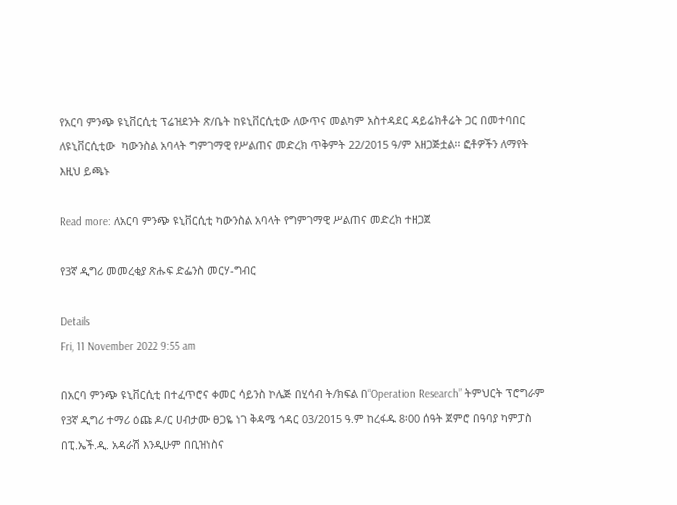የአርባ ምንጭ ዩኒቨርሲቲ ፕሬዝደንት ጽ/ቤት ከዩኒቨርሲቲው ለውጥና መልካም አስተዳደር ዳይሬክቶሬት ጋር በመተባበር  ለዩኒቨርሲቲው  ካውንስል አባላት ግምገማዊ የሥልጠና መድረክ ጥቅምት 22/2015 ዓ/ም አዘጋጅቷል፡፡ ፎቶዎችን ለማየት እዚህ ይጫኑ

Read more: ለአርባ ምንጭ ዩኒቨርሲቲ ካውንስል አባላት የግምገማዊ ሥልጠና መድረክ ተዘጋጀ

የ3ኛ ዲግሪ መመረቂያ ጽሑፍ ድፌንስ መርሃ-ግብር

Details
Fri, 11 November 2022 9:55 am

በአርባ ምንጭ ዩኒቨርሲቲ በተፈጥሮና ቀመር ሳይንስ ኮሌጅ በሂሳብ ት/ክፍል በ“Operation Research” ትምህርት ፕሮግራም የ3ኛ ዲግሪ ተማሪ ዕጩ ዶ/ር ሀብታሙ ፀጋዬ ነገ ቅዳሜ ኅዳር 03/2015 ዓ.ም ከረፋዱ 8፡00 ሰዓት ጀምሮ በዓባያ ካምፓስ በፒ.ኤች.ዲ. አዳራሽ እንዲሁም በቢዝነስና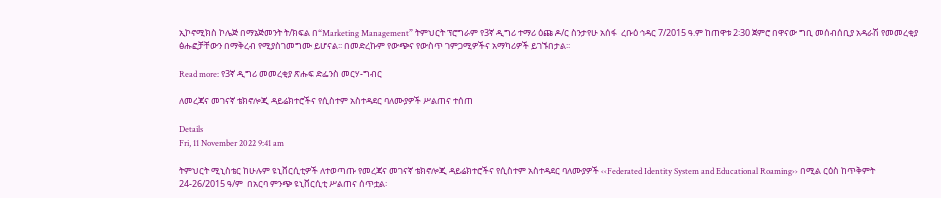ኢኮኖሚክስ ኮሌጅ በማኔጅመንት ት/ክፍል በ“Marketing Management” ትምህርት ፕሮግራም የ3ኛ ዲግሪ ተማሪ ዕጩ ዶ/ር ስንታየሁ አሰፋ  ረቡዕ ኅዳር 7/2015 ዓ.ም ከጠዋቱ 2፡30 ጀምሮ በዋናው ግቢ መሰብሰቢያ አዳራሽ የመመረቂያ ፅሑፎቻቸውን በማቅረብ የሚያስገመግሙ ይሆናል፡፡ በመድረኩም የውጭና የውስጥ ገምጋሚዎችና አማካሪዎች ይገኙበታል፡፡

Read more: የ3ኛ ዲግሪ መመረቂያ ጽሑፍ ድፌንስ መርሃ-ግብር

ለመረጃና መገናኛ ቴክኖሎጂ ዳይሬክተሮችና የሲስተም አስተዳደር ባለሙያዎች ሥልጠና ተሰጠ

Details
Fri, 11 November 2022 9:41 am

ትምህርት ሚኒስቴር ከሁሉም ዩኒቨርሲቲዎች ለተወጣጡ የመረጃና መገናኛ ቴክኖሎጂ ዳይሬክተሮችና የሲስተም አስተዳደር ባለሙያዎች ‹‹Federated Identity System and Educational Roaming›› በሚል ርዕስ ከጥቅምት 24-26/2015 ዓ/ም  በአርባ ምንጭ ዩኒቨርሲቲ ሥልጠና ሰጥቷል፡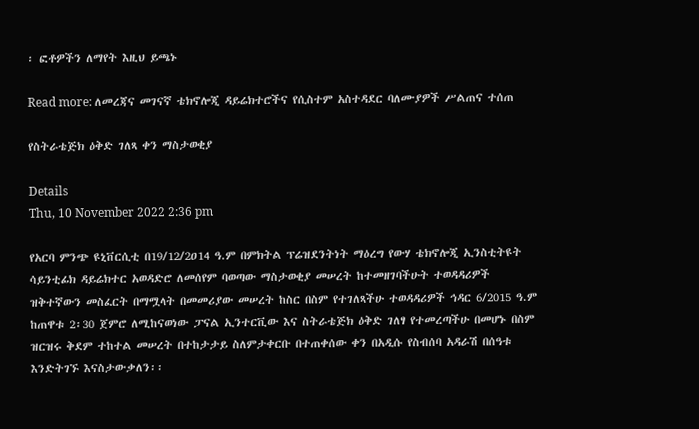፡ ፎቶዎችን ለማየት እዚህ ይጫኑ

Read more: ለመረጃና መገናኛ ቴክኖሎጂ ዳይሬክተሮችና የሲስተም አስተዳደር ባለሙያዎች ሥልጠና ተሰጠ

የስትራቴጅክ ዕቅድ ገለጻ ቀን ማስታወቂያ

Details
Thu, 10 November 2022 2:36 pm

የአርባ ምንጭ ዩኒቨርሲቲ በ19/12/2ዐ14 ዓ.ም በምክትል ፕሬዝደንትነት ማዕረግ የውሃ ቴክኖሎጂ ኢንስቲትዩት ሳይንቲፊክ ዳይሬክተር አወዳድሮ ለመሰየም ባወጣው ማስታወቂያ መሠረት ከተመዘገባችሁት ተወዳዳሪዎች ዝቅተኛውን መስፈርት በማሟላት በመመሪያው መሠረት ከስር በስም የተገለጻችሁ ተወዳዳሪዎች ኅዳር 6/2015 ዓ.ም ከጠዋቱ 2፡30 ጀምሮ ለሚከናወነው ፓናል ኢንተርቪው እና ስትራቴጅክ ዕቅድ ገለፃ የተመረጣችሁ በመሆኑ በስም ዝርዝሩ ቅደም ተከተል መሠረት በተከታታይ ስለምታቀርቡ በተጠቀሰው ቀን በአዲሱ የስብሰባ አዳራሽ በሰዓቱ እንድትገኙ እናስታውቃለን፡፡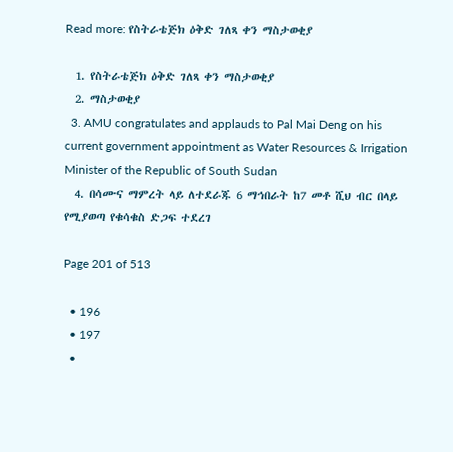Read more: የስትራቴጅክ ዕቅድ ገለጻ ቀን ማስታወቂያ

  1. የስትራቴጅክ ዕቅድ ገለጻ ቀን ማስታወቂያ
  2. ማስታወቂያ
  3. AMU congratulates and applauds to Pal Mai Deng on his current government appointment as Water Resources & Irrigation Minister of the Republic of South Sudan
  4. በሳሙና ማምረት ላይ ለተደራጁ 6 ማኅበራት ከ7 መቶ ሺህ ብር በላይ የሚያወጣ የቁሳቁስ ድጋፍ ተደረገ

Page 201 of 513

  • 196
  • 197
  •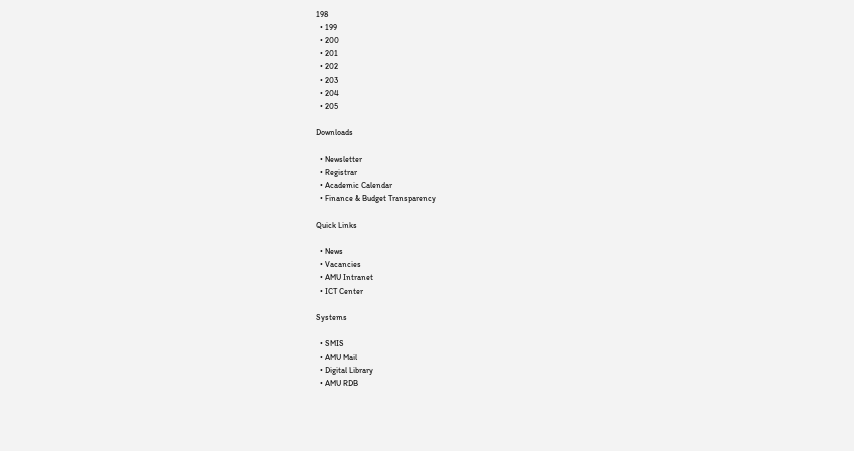198
  • 199
  • 200
  • 201
  • 202
  • 203
  • 204
  • 205

Downloads

  • Newsletter
  • Registrar
  • Academic Calendar
  • Finance & Budget Transparency

Quick Links

  • News
  • Vacancies
  • AMU Intranet
  • ICT Center

Systems

  • SMIS
  • AMU Mail
  • Digital Library
  • AMU RDB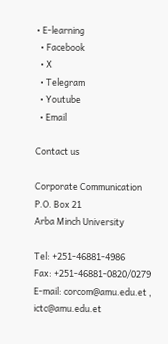• E-learning
  • Facebook
  • X
  • Telegram
  • Youtube
  • Email

Contact us

Corporate Communication
P.O. Box 21
Arba Minch University

Tel: +251-46881-4986
Fax: +251-46881-0820/0279
E-mail: corcom@amu.edu.et , ictc@amu.edu.et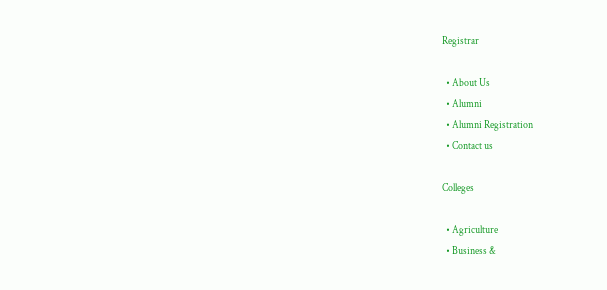Registrar

  • About Us
  • Alumni
  • Alumni Registration
  • Contact us

Colleges

  • Agriculture
  • Business &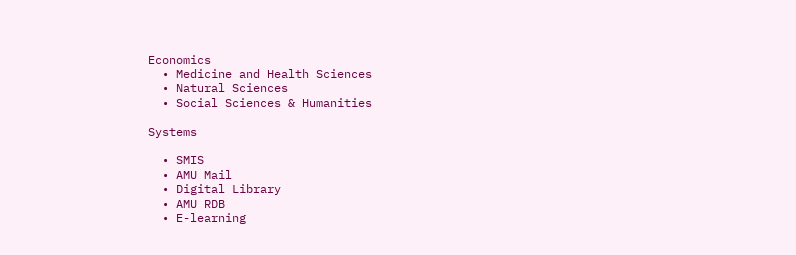Economics
  • Medicine and Health Sciences
  • Natural Sciences
  • Social Sciences & Humanities

Systems

  • SMIS
  • AMU Mail
  • Digital Library
  • AMU RDB
  • E-learning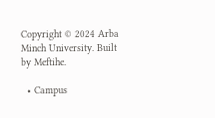Copyright © 2024 Arba Minch University. Built by Meftihe.

  • Campus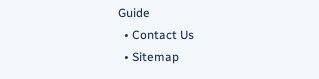Guide
  • Contact Us
  • Sitemap